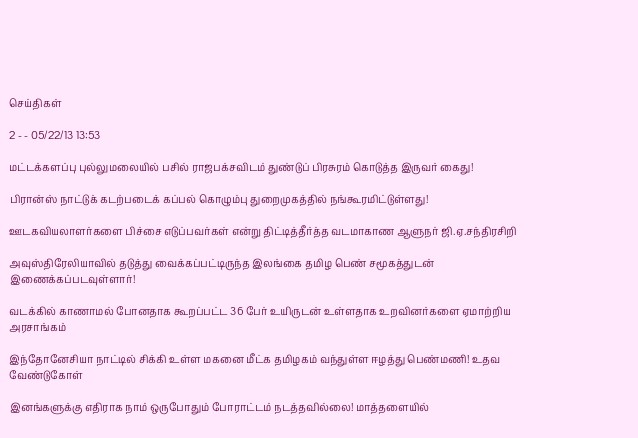செய்திகள்

2 - - 05/22/13 13:53

மட்டக்களப்பு புல்லுமலையில் பசில் ராஜபக்சவிடம் துண்டுப் பிரசுரம் கொடுத்த இருவர் கைது!

பிரான்ஸ் நாட்டுக் கடற்படைக் கப்பல் கொழும்பு துறைமுகத்தில் நங்கூரமிட்டுள்ளது!

ஊடகவியலாளர்களை பிச்சை எடுப்பவர்கள் என்று திட்டித்தீர்த்த வடமாகாண ஆளுநர் ஜி.ஏ.சந்திரசிறி

அவுஸ்திரேலியாவில் தடுத்து வைக்கப்பட்டிருந்த இலங்கை தமிழ பெண் சமூகத்துடன் இணைக்கப்படவுள்ளார்!

வடக்கில் காணாமல் போனதாக கூறப்பட்ட 36 பேர் உயிருடன் உள்ளதாக உறவினர்களை ஏமாற்றிய அரசாங்கம்

இந்தோனேசியா நாட்டில் சிக்கி உள்ள மகனை மீட்க தமிழகம் வந்துள்ள ஈழத்து பெண்மணி! உதவ வேண்டுகோள்

இனங்களுக்கு எதிராக நாம் ஒருபோதும் போராட்டம் நடத்தவில்லை! மாத்தளையில்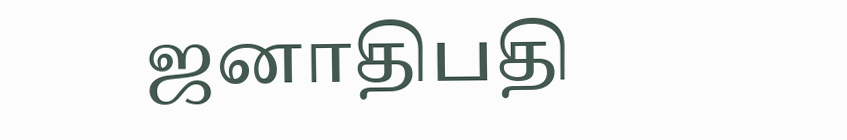ஜனாதிபதி